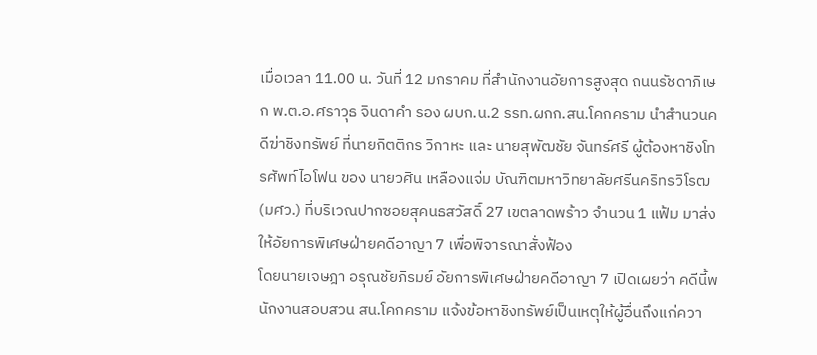เมื่อเวลา 11.00 น. วันที่ 12 มกราคม ที่สำนักงานอัยการสูงสุด ถนนรัชดาภิเษก พ.ต.อ.ศราวุธ จินดาคำ รอง ผบก.น.2 รรท.ผกก.สน.โคกคราม นำสำนวนคดีฆ่าชิงทรัพย์ ที่นายกิตติกร วิกาหะ และ นายสุพัฒชัย จันทร์ศรี ผู้ต้องหาชิงโทรศัพท์ไอโฟน ของ นายวศิน เหลืองแจ่ม บัณฑิตมหาวิทยาลัยศรีนคริทรวิโรฒ (มศว.) ที่บริเวณปากซอยสุคนธสวัสดิ์ 27 เขตลาดพร้าว จำนวน 1 แฟ้ม มาส่งให้อัยการพิเศษฝ่ายคดีอาญา 7 เพื่อพิจารณาสั่งฟ้อง
โดยนายเจษฎา อรุณชัยภิรมย์ อัยการพิเศษฝ่ายคดีอาญา 7 เปิดเผยว่า คดีนี้พนักงานสอบสวน สน.โคกคราม แจ้งข้อหาชิงทรัพย์เป็นเหตุให้ผู้อื่นถึงแก่ควา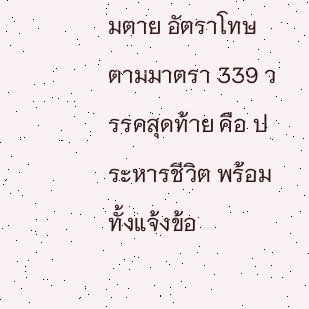มตาย อัตราโทษ ตามมาตรา 339 วรรคสุดท้าย คือ ประหารชีวิต พร้อมทั้งแจ้งข้อ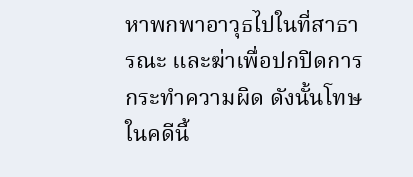หาพกพาอาวุธไปในที่สาธารณะ และฆ่าเพื่อปกปิดการกระทำความผิด ดังนั้นโทษในคดีนี้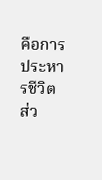คือการประหารชีวิต ส่ว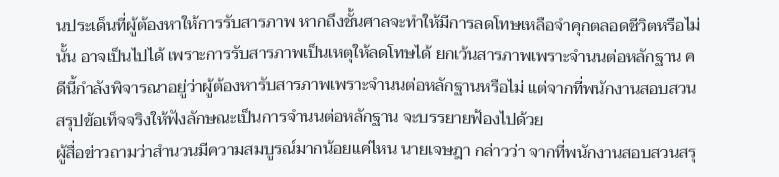นประเด็นที่ผู้ต้องหาให้การรับสารภาพ หากถึงชั้นศาลจะทำให้มีการลดโทษเหลือจำคุกตลอดชีวิตหรือไม่นั้น อาจเป็นไปได้ เพราะการรับสารภาพเป็นเหตุให้ลดโทษได้ ยกเว้นสารภาพเพราะจำนนต่อหลักฐาน คดีนี้กำลังพิจารณาอยู่ว่าผู้ต้องหารับสารภาพเพราะจำนนต่อหลักฐานหรือไม่ แต่จากที่พนักงานสอบสวนสรุปข้อเท็จจริงให้ฟังลักษณะเป็นการจำนนต่อหลักฐาน จะบรรยายฟ้องไปด้วย
ผู้สื่อข่าวถามว่าสำนวนมีความสมบูรณ์มากน้อยแค่ไหน นายเจษฎา กล่าวว่า จากที่พนักงานสอบสวนสรุ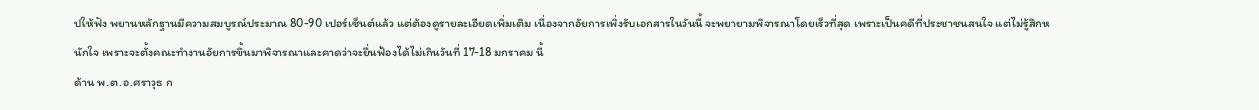ปให้ฟัง พยานหลักฐานมีความสมบูรณ์ประมาณ 80-90 เปอร์เซ็นต์แล้ว แต่ต้องดูรายละเอียดเพิ่มเติม เนื่องจากอัยการเพิ่งรับเอกสารในวันนี้ จะพยายามพิจารณาโดยเร็วที่สุด เพราะเป็นคดีที่ประชาชนสนใจ แต่ไม่รู้สึกหนักใจ เพราะจะตั้งคณะทำงานอัยการขึ้นมาพิจารณาและคาดว่าจะยื่นฟ้องได้ไม่เกินวันที่ 17-18 มกราคม นี้
ด้าน พ.ต.อ.ศราวุธ ก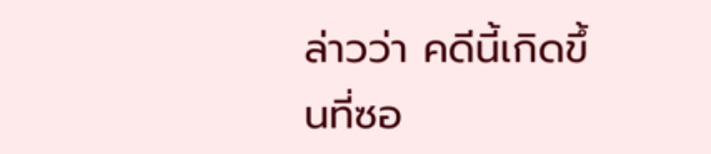ล่าวว่า คดีนี้เกิดขึ้นที่ซอ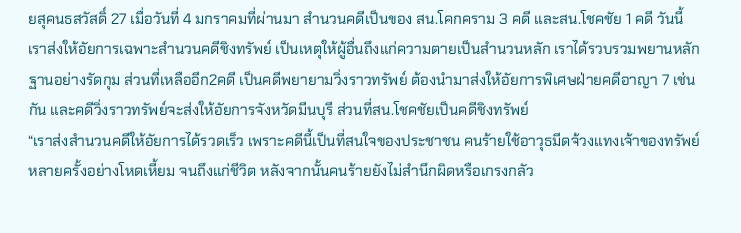ยสุคนธสวัสดิ์ 27 เมื่อวันที่ 4 มกราคมที่ผ่านมา สำนวนคดีเป็นของ สน.โคกคราม 3 คดี และสน.โชคชัย 1 คดี วันนี้เราส่งให้อัยการเฉพาะสำนวนคดีชิงทรัพย์ เป็นเหตุให้ผู้อื่นถึงแก่ความตายเป็นสำนวนหลัก เราได้รวบรวมพยานหลักฐานอย่างรัดกุม ส่วนที่เหลืออีก2คดี เป็นคดีพยายามวิ่งราวทรัพย์ ต้องนำมาส่งให้อัยการพิเศษฝ่ายคดีอาญา 7 เช่นกัน และคดีวิ่งราวทรัพย์จะส่งให้อัยการจังหวัดมีนบุรี ส่วนที่สน.โชคชัยเป็นคดีชิงทรัพย์
“เราส่งสำนวนคดีให้อัยการได้รวดเร็ว เพราะคดีนี้เป็นที่สนใจของประชาชน คนร้ายใช้อาวุธมีดจ้วงแทงเจ้าของทรัพย์หลายครั้งอย่างโหดเหี้ยม จนถึงแก่ชีวิต หลังจากนั้นคนร้ายยังไม่สำนึกผิดหรือเกรงกลัว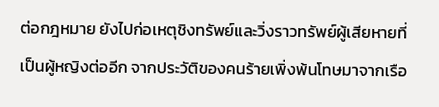ต่อกฎหมาย ยังไปก่อเหตุชิงทรัพย์และวิ่งราวทรัพย์ผู้เสียหายที่เป็นผู้หญิงต่ออีก จากประวัติของคนร้ายเพิ่งพ้นโทษมาจากเรือ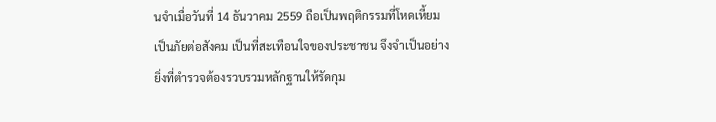นจำเมื่อวันที่ 14 ธันวาคม 2559 ถือเป็นพฤติกรรมที่โหดเหี้ยมเป็นภัยต่อสังคม เป็นที่สะเทือนใจของประชาชน จึงจำเป็นอย่างยิ่งที่ตำรวจต้องรวบรวมหลักฐานให้รัดกุม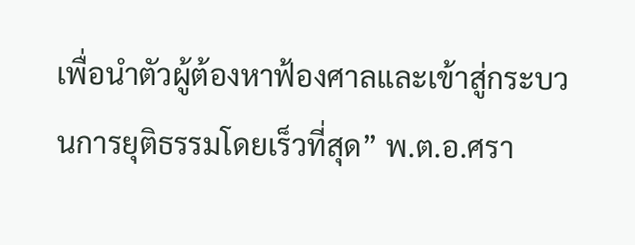เพื่อนำตัวผู้ต้องหาฟ้องศาลและเข้าสู่กระบวนการยุติธรรมโดยเร็วที่สุด” พ.ต.อ.ศรา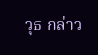วุธ กล่าว